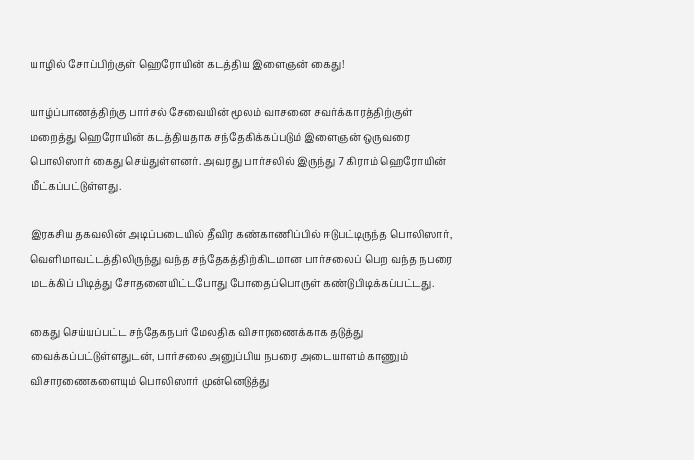யாழில் சோப்பிற்குள் ஹெரோயின் கடத்திய இளைஞன் கைது!

யாழ்ப்பாணத்திற்கு பார்சல் சேவையின் மூலம் வாசனை சவர்க்காரத்திற்குள் மறைத்து ஹெரோயின் கடத்தியதாக சந்தேகிக்கப்படும் இளைஞன் ஒருவரை பொலிஸார் கைது செய்துள்ளனர். அவரது பார்சலில் இருந்து 7 கிராம் ஹெரோயின் மீட்கப்பட்டுள்ளது.

இரகசிய தகவலின் அடிப்படையில் தீவிர கண்காணிப்பில் ஈடுபட்டிருந்த பொலிஸார், வெளிமாவட்டத்திலிருந்து வந்த சந்தேகத்திற்கிடமான பார்சலைப் பெற வந்த நபரை மடக்கிப் பிடித்து சோதனையிட்டபோது போதைப்பொருள் கண்டுபிடிக்கப்பட்டது.

கைது செய்யப்பட்ட சந்தேகநபர் மேலதிக விசாரணைக்காக தடுத்து வைக்கப்பட்டுள்ளதுடன், பார்சலை அனுப்பிய நபரை அடையாளம் காணும் விசாரணைகளையும் பொலிஸார் முன்னெடுத்து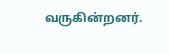வருகின்றனர்.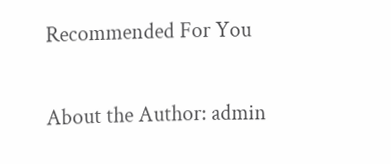Recommended For You

About the Author: admin